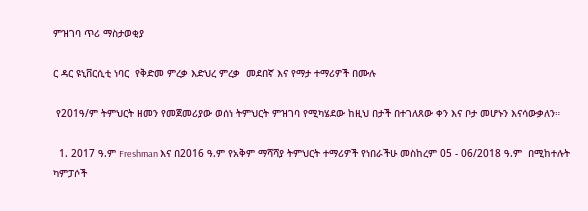ምዝገባ ጥሪ ማስታወቂያ

ር ዳር ዩኒቨርሲቲ ነባር  የቅድመ ምረቃ እድህረ ምረቃ  መደበኛ እና የማታ ተማሪዎች በሙሉ

 የ201ዓ/ም ትምህርት ዘመን የመጀመሪያው ወሰነ ትምህርት ምዝገባ የሚካሄደው ከዚህ በታች በተገለጸው ቀን እና ቦታ መሆኑን እናሳውቃለን።

  1. 2017 ዓ.ም Freshman እና በ2016 ዓ.ም የአቅም ማሻሻያ ትምህርት ተማሪዎች የነበራችሁ መስከረም 05 - 06/2018 ዓ.ም  በሚከተሉት ካምፓሶች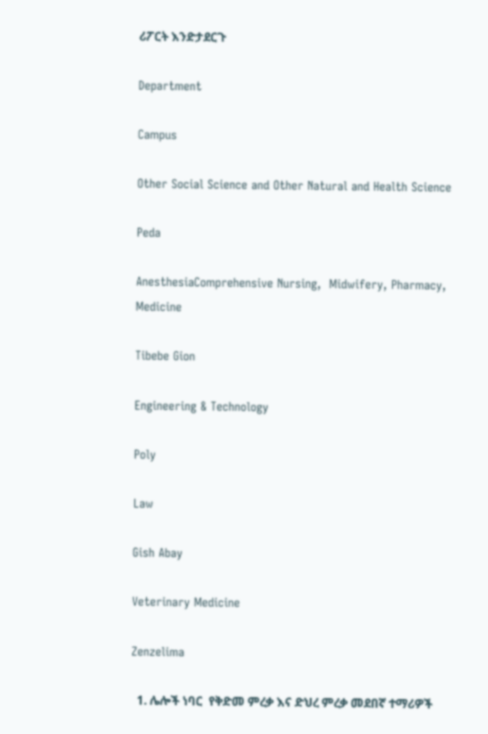ሪፖርት እንድታደርጉ

Department

Campus

Other Social Science and Other Natural and Health Science

Peda

AnesthesiaComprehensive Nursing,  Midwifery, Pharmacy, Medicine

Tibebe Gion

Engineering & Technology

Poly

Law

Gish Abay

Veterinary Medicine

Zenzelima

  1. ሌሎች ነባር  የቅድመ ምረቃ እና ድህረ ምረቃ መደበኛ ተማሪዎች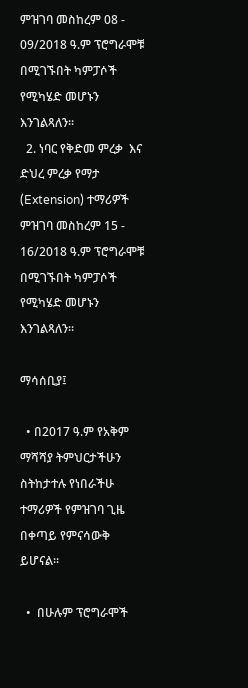ምዝገባ መስከረም 08 - 09/2018 ዓ.ም ፕሮግራሞቹ በሚገኙበት ካምፓሶች የሚካሄድ መሆኑን እንገልጻለን።
  2. ነባር የቅድመ ምረቃ  እና ድህረ ምረቃ የማታ (Extension) ተማሪዎች ምዝገባ መስከረም 15 - 16/2018 ዓ.ም ፕሮግራሞቹ በሚገኙበት ካምፓሶች የሚካሄድ መሆኑን እንገልጻለን።

ማሳሰቢያ፤

  • በ2017 ዓ.ም የአቅም ማሻሻያ ትምህርታችሁን ስትከታተሉ የነበራችሁ ተማሪዎች የምዝገባ ጊዜ በቀጣይ የምናሳውቅ ይሆናል።

  •  በሁሉም ፕሮግራሞች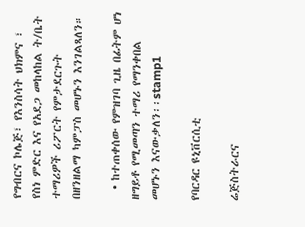የግብርና ኮሌጅ፣ የእንስሳት ህክምና ፣ የስነ ምድር እና የአደጋ መከላከል ት/ቤት ተማሪዎች ሪፖርት የምታደርጉት በዘንዘልማ ካምፓስ መሆኑን እንገልጻለን።

  • ከተጠቀሰው የምዝገባ ጊዜ በፊትም ሆነ ዘግይቶ የሚመጣን ተማሪ የማንቀበል መሆኑን እናውቃለን፡፡stamp1

የባርዳር ዩኒቨርሲቲ

ሬጅስትራርና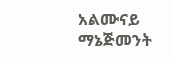አልሙናይ ማኔጅመንት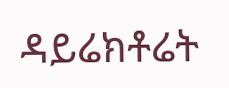ዳይሬክቶሬት